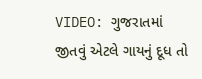VIDEO: ગુજરાતમાં જીતવું એટલે ગાયનું દૂધ તો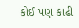કોઈ પણ કાઢી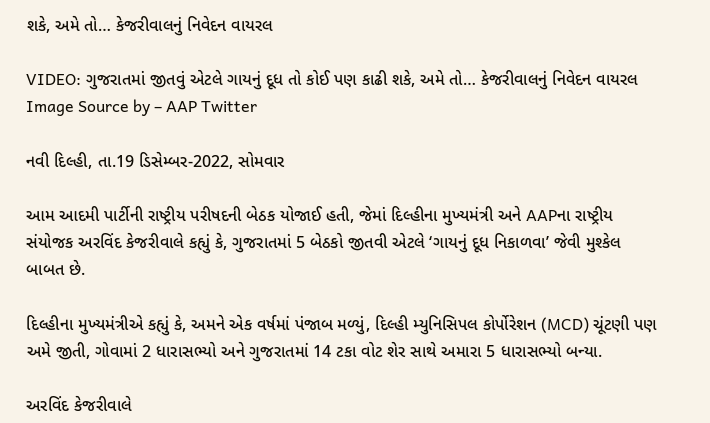શકે, અમે તો… કેજરીવાલનું નિવેદન વાયરલ

VIDEO: ગુજરાતમાં જીતવું એટલે ગાયનું દૂધ તો કોઈ પણ કાઢી શકે, અમે તો… કેજરીવાલનું નિવેદન વાયરલ
Image Source by – AAP Twitter

નવી દિલ્હી, તા.19 ડિસેમ્બર-2022, સોમવાર

આમ આદમી પાર્ટીની રાષ્ટ્રીય પરીષદની બેઠક યોજાઈ હતી, જેમાં દિલ્હીના મુખ્યમંત્રી અને AAPના રાષ્ટ્રીય સંયોજક અરવિંદ કેજરીવાલે કહ્યું કે, ગુજરાતમાં 5 બેઠકો જીતવી એટલે ‘ગાયનું દૂધ નિકાળવા’ જેવી મુશ્કેલ બાબત છે.

દિલ્હીના મુખ્યમંત્રીએ કહ્યું કે, અમને એક વર્ષમાં પંજાબ મળ્યું, દિલ્હી મ્યુનિસિપલ કોર્પોરેશન (MCD) ચૂંટણી પણ અમે જીતી, ગોવામાં 2 ધારાસભ્યો અને ગુજરાતમાં 14 ટકા વોટ શેર સાથે અમારા 5 ધારાસભ્યો બન્યા.

અરવિંદ કેજરીવાલે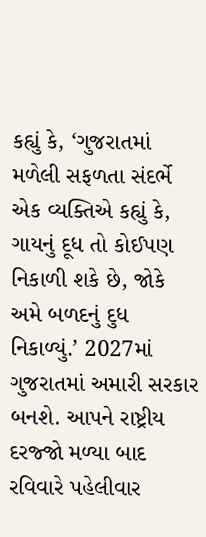કહ્યું કે, ‘ગુજરાતમાં મળેલી સફળતા સંદર્ભે એક વ્યક્તિએ કહ્યું કે, ગાયનું દૂધ તો કોઈપણ નિકાળી શકે છે, જોકે અમે બળદનું દુધ નિકાળ્યું.’ 2027માં ગુજરાતમાં અમારી સરકાર બનશે. આપને રાષ્ટ્રીય દરજ્જો મળ્યા બાદ રવિવારે પહેલીવાર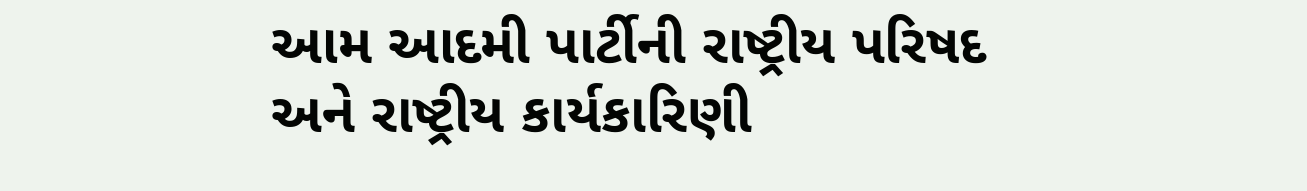આમ આદમી પાર્ટીની રાષ્ટ્રીય પરિષદ અને રાષ્ટ્રીય કાર્યકારિણી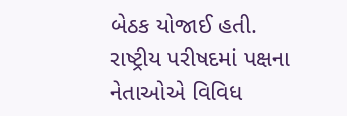બેઠક યોજાઈ હતી. રાષ્ટ્રીય પરીષદમાં પક્ષના નેતાઓએ વિવિધ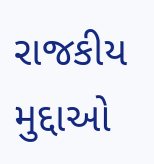રાજકીય મુદ્દાઓ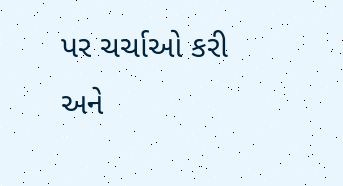પર ચર્ચાઓ કરી અને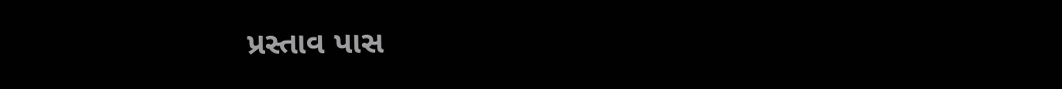પ્રસ્તાવ પાસ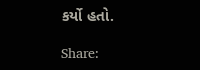કર્યો હતો.

Share: